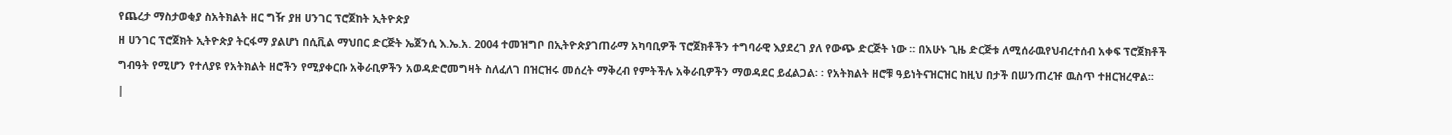የጨረታ ማስታወቂያ ስአትክልት ዘር ግዥ ያዘ ሀንገር ፕሮጀከት ኢትዮጵያ
ዘ ሀንገር ፕሮጀክት ኢትዮጵያ ትርፋማ ያልሆነ በሲቪል ማህበር ድርጅት ኤጀንሲ እ.ኤ.አ. 2004 ተመዝግቦ በኢትዮጵያገጠራማ አካባቢዎች ፕሮጀክቶችን ተግባራዊ እያደረገ ያለ የውጭ ድርጅት ነው ። በአሁኑ ጊዜ ድርጅቱ ለሚሰራዉየህብረተሰብ አቀፍ ፕሮጀክቶች ግብዓት የሚሆን የተለያዩ የአትክልት ዘሮችን የሚያቀርቡ አቅራቢዎችን አወዳድሮመግዛት ስለፈለገ በዝርዝሩ መሰረት ማቅረብ የምትችሉ አቅራቢዎችን ማወዳደር ይፈልጋል፡ ፡ የአትክልት ዘሮቹ ዓይነትናዝርዝር ከዚህ በታች በሠንጠረዡ ዉስጥ ተዘርዝረዋል፡፡
|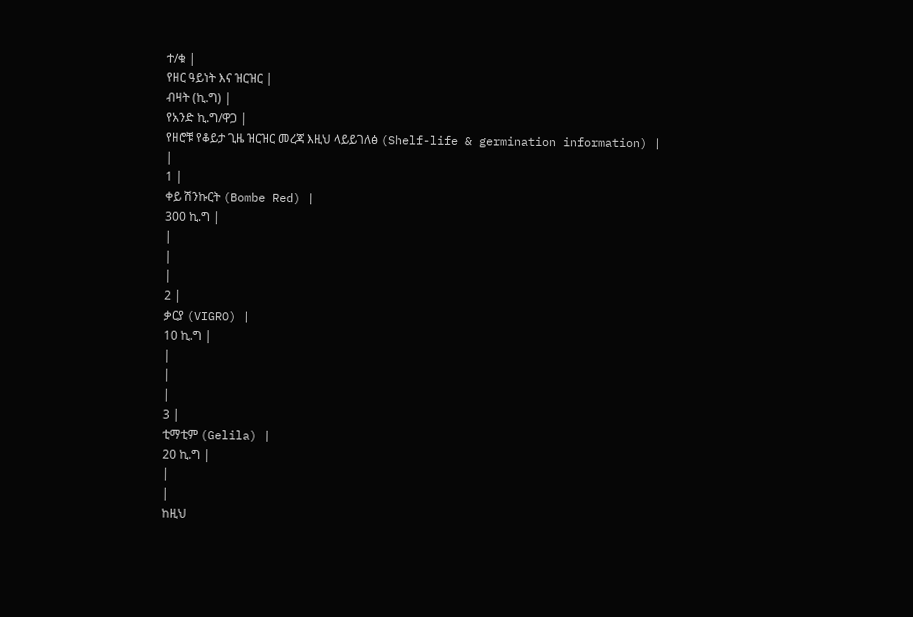ተ/ቁ |
የዘር ዓይነት እና ዝርዝር |
ብዛት (ኪ.ግ) |
የአንድ ኪ.ግ/ዋጋ |
የዘሮቹ የቆይታ ጊዜ ዝርዝር መረጃ እዚህ ላይይገለፅ (Shelf-life & germination information) |
|
1 |
ቀይ ሽንኩርት (Bombe Red) |
300 ኪ.ግ |
|
|
|
2 |
ቃርያ (VIGRO) |
10 ኪ.ግ |
|
|
|
3 |
ቲማቲም (Gelila) |
20 ኪ.ግ |
|
|
ከዚህ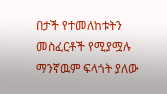በታች የተመለከቱትን መስፈርቶች የሚያሟሉ ማንኛዉም ፍላጎት ያለው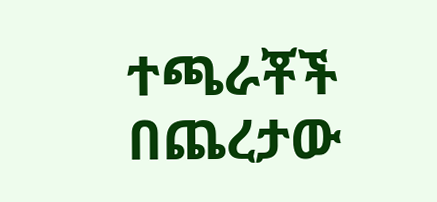ተጫራቾች በጨረታው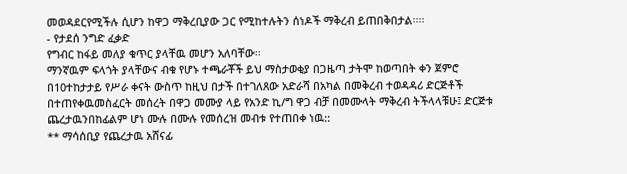መወዳደርየሚችሉ ሲሆን ከዋጋ ማቅረቢያው ጋር የሚከተሉትን ሰነዶች ማቅረብ ይጠበቅበታል፡፡፡፡
- የታደሰ ንግድ ፈቃድ
የግብር ከፋይ መለያ ቁጥር ያላቸዉ መሆን አለባቸው፡፡
ማንኛዉም ፍላጎት ያላቸውና ብቁ የሆኑ ተጫራቾች ይህ ማስታወቂያ በጋዜጣ ታትሞ ከወጣበት ቀን ጀምሮ በ10ተከታታይ የሥራ ቀናት ውስጥ ከዚህ በታች በተገለጸው አድራሻ በአካል በመቅረብ ተወዳዳሪ ድርጅቶች በተጠየቀዉመስፈርት መሰረት በዋጋ መሙያ ላይ የአንድ ኪ/ግ ዋጋ ብቻ በመሙላት ማቅረብ ትችላላቹሁ፤ ድርጅቱ ጨረታዉንበከፊልም ሆነ ሙሉ በሙሉ የመሰረዝ መብቱ የተጠበቀ ነዉ::
** ማሳሰቢያ የጨረታዉ አሸናፊ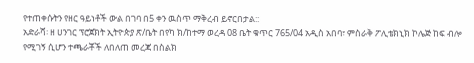የተጠቀሱትን የዘር ዓይነቶች ውል በገባ በ5 ቀን ዉስጥ ማቅረብ ይኖርበታል::
አድራሻ፡ ዘ ሀንገር ፕሮጀክት ኢትዮጵያ ጽ/ቤት በየካ ክ/ከተማ ወረዳ 08 ቤት ቁጥር 765/04 አዲስ አበባ፣ ምስራቅ ፖሊቴክኒክ ኮሌጅ ከፍ ብሎ የሚገኝ ሲሆን ተጫራቾች ለበለጠ መረጃ በስልክ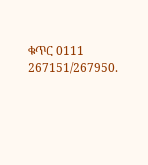ቁጥር 0111 267151/267950.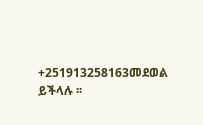+251913258163መደወል ይችላሉ ፡፡